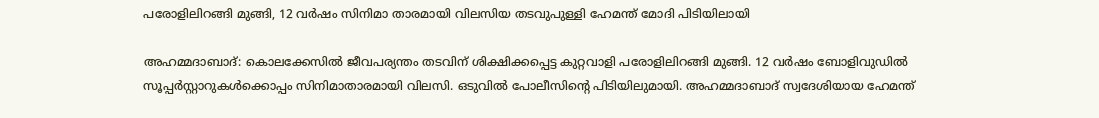പരോളിലിറങ്ങി മുങ്ങി, 12 വർഷം സിനിമാ താരമായി വിലസിയ തടവുപുള്ളി ഹേമന്ത് മോദി പിടിയിലായി

അഹമ്മദാബാദ്: കൊലക്കേസിൽ ജീവപര്യന്തം തടവിന് ശിക്ഷിക്കപ്പെട്ട കുറ്റവാളി പരോളിലിറങ്ങി മുങ്ങി. 12 വർഷം ബോളിവുഡിൽ സൂപ്പർസ്റ്റാറുകൾക്കൊപ്പം സിനിമാതാരമായി വിലസി. ഒടുവിൽ പോലീസിന്‍റെ പിടിയിലുമായി. അഹമ്മദാബാദ് സ്വദേശിയായ ഹേമന്ത്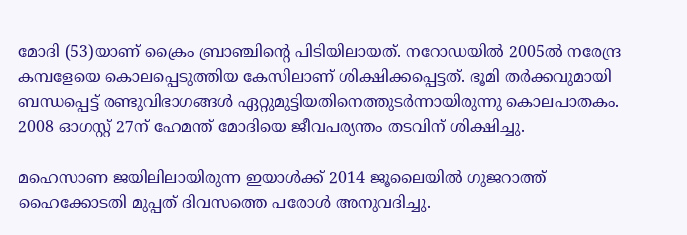മോദി (53)യാണ് ക്രൈം ബ്രാഞ്ചിന്‍റെ പിടിയിലായത്. നറോഡയിൽ 2005ൽ നരേന്ദ്ര കമ്പളേയെ കൊലപ്പെടുത്തിയ കേസിലാണ് ശിക്ഷിക്കപ്പെട്ടത്. ഭൂമി തർക്കവുമായി ബന്ധപ്പെട്ട് രണ്ടുവിഭാഗങ്ങൾ ഏറ്റുമുട്ടിയതിനെത്തുടർന്നായിരുന്നു കൊലപാതകം. 2008 ഓഗസ്റ്റ് 27ന് ഹേമന്ത് മോദിയെ ജീവപര്യന്തം തടവിന് ശിക്ഷിച്ചു.

മഹെസാണ ജയിലിലായിരുന്ന ഇയാൾക്ക് 2014 ജൂലൈയിൽ ഗുജറാത്ത് ഹൈക്കോടതി മുപ്പത് ദിവസത്തെ പരോൾ അനുവദിച്ചു.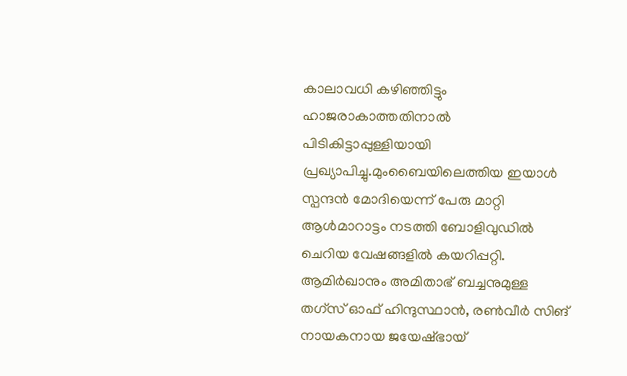കാലാവധി കഴിഞ്ഞിട്ടും ഹാജരാകാത്തതിനാൽ പിടികിട്ടാപ്പുള്ളിയായി പ്രഖ്യാപിച്ചു.മുംബൈയിലെത്തിയ ഇയാൾ സ്പന്ദൻ മോദിയെന്ന് പേരു മാറ്റി ആൾമാറാട്ടം നടത്തി ബോളിവുഡിൽ ചെറിയ വേഷങ്ങളിൽ കയറിപ്പറ്റി. ആമിർഖാനും അമിതാഭ് ബച്ചനുമുള്ള തഗ്‌സ് ഓഫ് ഹിന്ദുസ്ഥാൻ, രൺവീർ സിങ് നായകനായ ജയേഷ്ഭായ്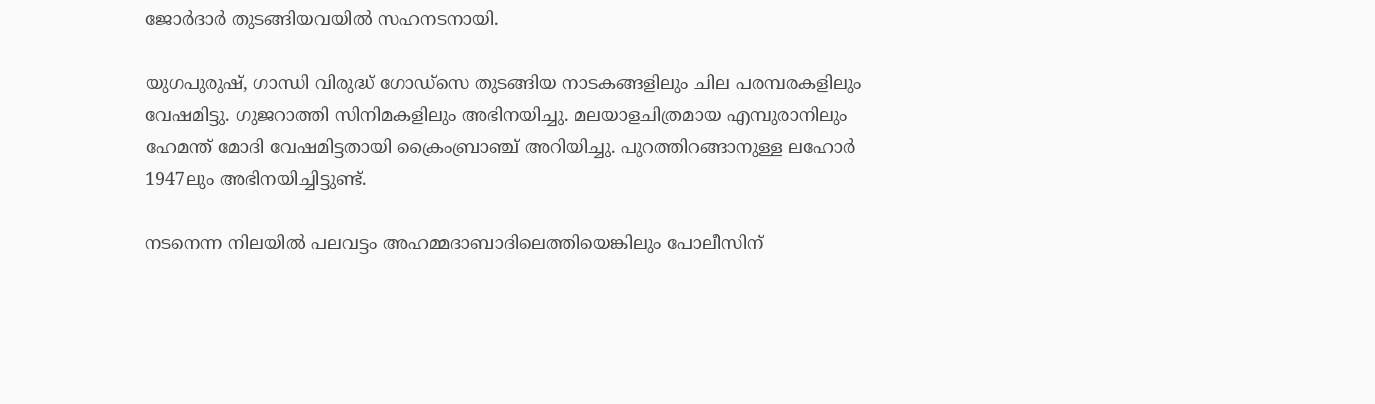ജോർദാർ തുടങ്ങിയവയിൽ സഹനടനായി.

യുഗപുരുഷ്, ഗാന്ധി വിരുദ്ധ് ഗോഡ്‌സെ തുടങ്ങിയ നാടകങ്ങളിലും ചില പരമ്പരകളിലും വേഷമിട്ടു. ഗുജറാത്തി സിനിമകളിലും അഭിനയിച്ചു. മലയാളചിത്രമായ എമ്പുരാനിലും ഹേമന്ത് മോദി വേഷമിട്ടതായി ക്രൈംബ്രാഞ്ച് അറിയിച്ചു. പുറത്തിറങ്ങാനുള്ള ലഹോർ 1947ലും അഭിനയിച്ചിട്ടുണ്ട്.

നടനെന്ന നിലയിൽ പലവട്ടം അഹമ്മദാബാദിലെത്തിയെങ്കിലും പോലീസിന്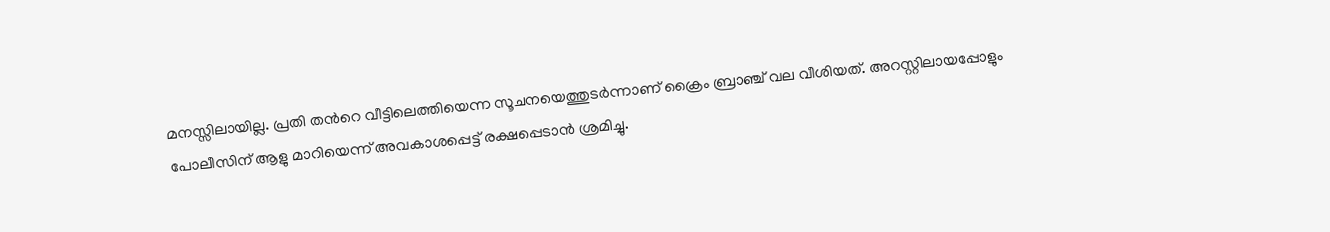മനസ്സിലായില്ല. പ്രതി തന്‍റെ വീട്ടിലെത്തിയെന്ന സൂചനയെത്തുടർന്നാണ് ക്രൈം ബ്രാഞ്ച് വല വീശിയത്. അറസ്റ്റിലായപ്പോളും പോലീസിന് ആളു മാറിയെന്ന് അവകാശപ്പെട്ട് രക്ഷപ്പെടാൻ ശ്രമിച്ചു.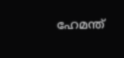ഹേമന്ത്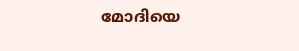മോദിയെ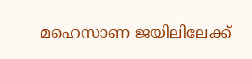മഹെസാണ ജയിലിലേക്ക്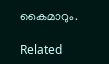കൈമാറും.

Related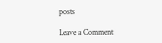posts

Leave a Comment